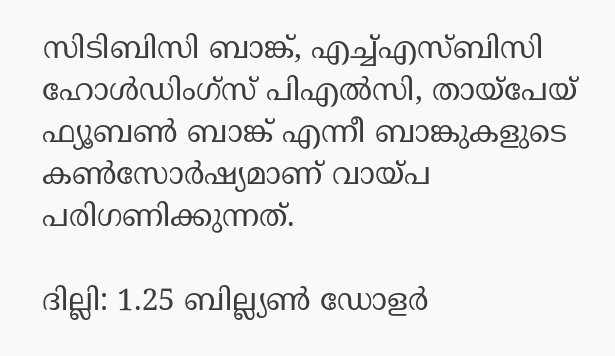സിടിബിസി ബാങ്ക്, എച്ച്എസ്ബിസി ഹോൾഡിംഗ്സ് പിഎൽസി, തായ്പേയ് ഫ്യൂബൺ ബാങ്ക് എന്നീ ബാങ്കുകളുടെ കൺസോർഷ്യമാണ് വായ്പ പരിഗണിക്കുന്നത്.

ദില്ലി: 1.25 ബില്ല്യൺ ഡോളർ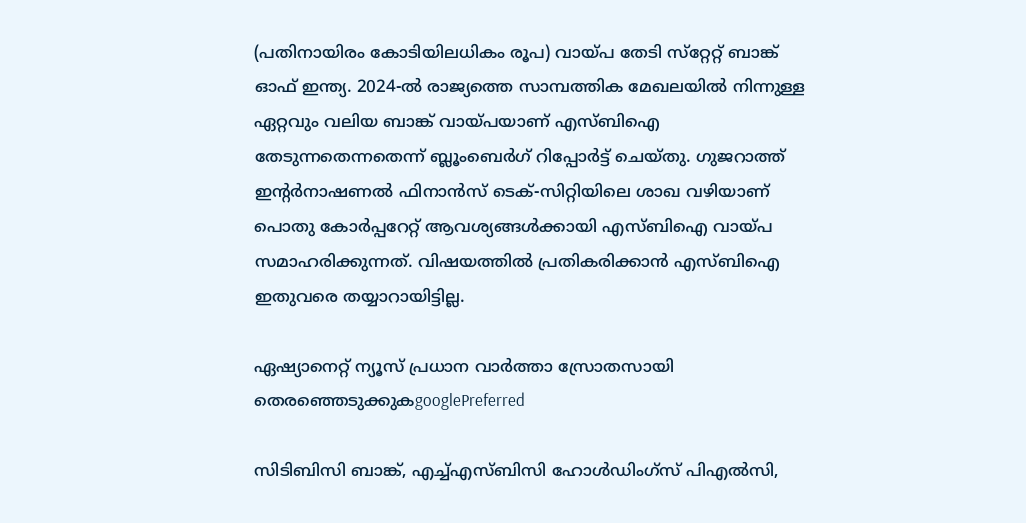(പതിനായിരം കോടിയിലധികം രൂപ) വായ്പ തേടി സ്‌റ്റേറ്റ് ബാങ്ക് ഓഫ് ഇന്ത്യ. 2024-ൽ രാജ്യത്തെ സാമ്പത്തിക മേഖലയിൽ നിന്നുള്ള ഏറ്റവും വലിയ ബാങ്ക് വായ്പയാണ് എസ്ബിഐ തേടുന്നതെന്നതെന്ന് ബ്ലൂംബെർഗ് റിപ്പോർട്ട് ചെയ്തു. ഗുജറാത്ത് ഇൻ്റർനാഷണൽ ഫിനാൻസ് ടെക്-സിറ്റിയിലെ ശാഖ വഴിയാണ് പൊതു കോർപ്പറേറ്റ് ആവശ്യങ്ങൾക്കായി എസ്ബിഐ വായ്പ സമാഹരിക്കുന്നത്. വിഷയത്തിൽ പ്രതികരിക്കാൻ എസ്ബിഐ ഇതുവരെ തയ്യാറായിട്ടില്ല.

ഏഷ്യാനെറ്റ് ന്യൂസ് പ്രധാന വാർത്താ സ്രോതസായി തെരഞ്ഞെടുക്കുകgooglePreferred

സിടിബിസി ബാങ്ക്, എച്ച്എസ്ബിസി ഹോൾഡിംഗ്സ് പിഎൽസി,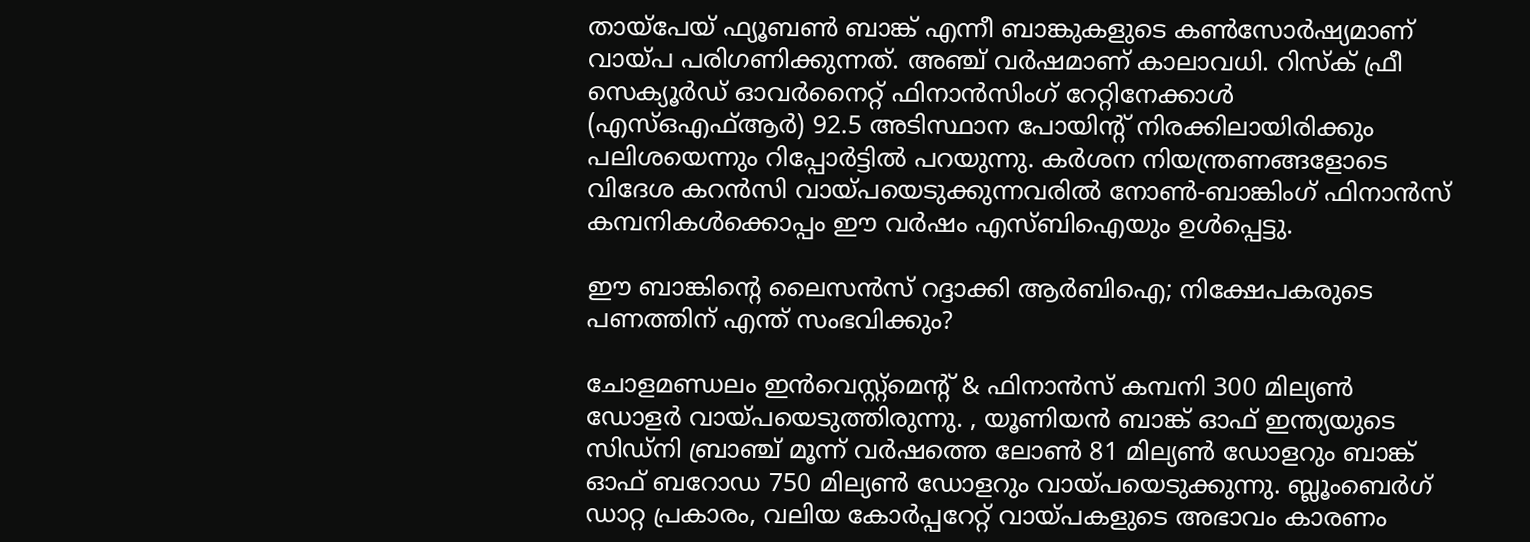തായ്പേയ് ഫ്യൂബൺ ബാങ്ക് എന്നീ ബാങ്കുകളുടെ കൺസോർഷ്യമാണ് വായ്പ പരിഗണിക്കുന്നത്. അഞ്ച് വർഷമാണ് കാലാവധി. റിസ്ക് ഫ്രീ സെക്യൂർഡ് ഓവർനൈറ്റ് ഫിനാൻസിംഗ് റേറ്റിനേക്കാൾ (എസ്ഒഎഫ്ആർ) 92.5 അടിസ്ഥാന പോയിൻ്റ് നിരക്കിലായിരിക്കും പലിശയെന്നും റിപ്പോർട്ടിൽ പറയുന്നു. കർശന നിയന്ത്രണങ്ങളോടെ വിദേശ കറൻസി വായ്പയെടുക്കുന്നവരിൽ നോൺ-ബാങ്കിംഗ് ഫിനാൻസ് കമ്പനികൾക്കൊപ്പം ഈ വർഷം എസ്ബിഐയും ഉൾപ്പെട്ടു.

ഈ ബാങ്കിൻ്റെ ലൈസൻസ് റദ്ദാക്കി ആർബിഐ; നിക്ഷേപകരുടെ പണത്തിന് എന്ത് സംഭവിക്കും?

ചോളമണ്ഡലം ഇൻവെസ്റ്റ്‌മെൻ്റ് & ഫിനാൻസ് കമ്പനി 300 മില്യൺ ഡോളർ വായ്പയെടുത്തിരുന്നു. , യൂണിയൻ ബാങ്ക് ഓഫ് ഇന്ത്യയുടെ സിഡ്‌നി ബ്രാഞ്ച് മൂന്ന് വർഷത്തെ ലോൺ 81 മില്യൺ ഡോളറും ബാങ്ക് ഓഫ് ബറോഡ 750 മില്യൺ ഡോളറും വായ്പയെടുക്കുന്നു. ബ്ലൂംബെർഗ് ഡാറ്റ പ്രകാരം, വലിയ കോർപ്പറേറ്റ് വായ്പകളുടെ അഭാവം കാരണം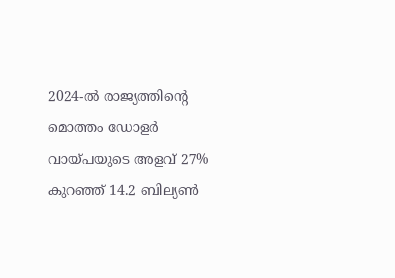2024-ൽ രാജ്യത്തിൻ്റെ മൊത്തം ഡോളർ വായ്പയുടെ അളവ് 27% കുറഞ്ഞ് 14.2 ബില്യൺ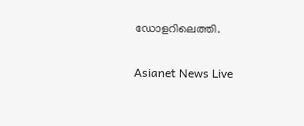ഡോളറിലെത്തി.

Asianet News Live